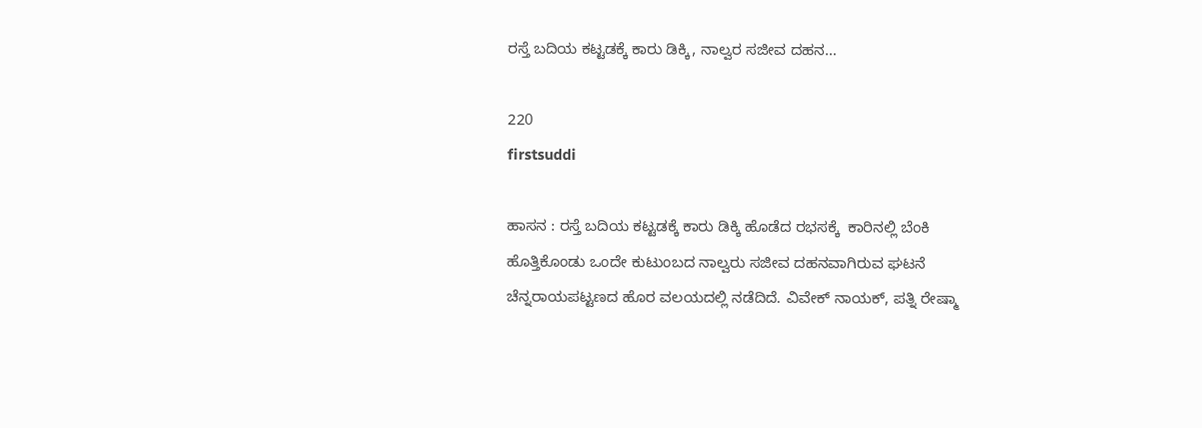ರಸ್ತೆ ಬದಿಯ ಕಟ್ಟಡಕ್ಕೆ ಕಾರು ಡಿಕ್ಕಿ, ನಾಲ್ವರ ಸಜೀವ ದಹನ…

220
firstsuddi

ಹಾಸನ : ರಸ್ತೆ ಬದಿಯ ಕಟ್ಟಡಕ್ಕೆ ಕಾರು ಡಿಕ್ಕಿ ಹೊಡೆದ ರಭಸಕ್ಕೆ  ಕಾರಿನಲ್ಲಿ ಬೆಂಕಿ ಹೊತ್ತಿಕೊಂಡು ಒಂದೇ ಕುಟುಂಬದ ನಾಲ್ವರು ಸಜೀವ ದಹನವಾಗಿರುವ ಘಟನೆ ಚೆನ್ನರಾಯಪಟ್ಟಣದ ಹೊರ ವಲಯದಲ್ಲಿ ನಡೆದಿದೆ. ವಿವೇಕ್ ನಾಯಕ್, ಪತ್ನಿ ರೇಷ್ಮಾ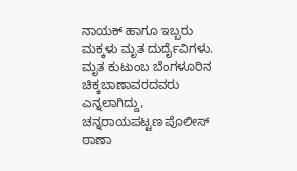ನಾಯಕ್ ಹಾಗೂ ಇಬ್ಬರು ಮಕ್ಕಳು ಮೃತ ದುರ್ದೈವಿಗಳು. ಮೃತ ಕುಟುಂಬ ಬೆಂಗಳೂರಿನ ಚಿಕ್ಕಬಾಣಾವರದವರು ಎನ್ನಲಾಗಿದ್ದು, ಚನ್ನರಾಯಪಟ್ಟಣ ಪೊಲೀಸ್ ಠಾಣಾ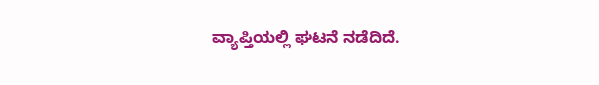ವ್ಯಾಪ್ತಿಯಲ್ಲಿ ಘಟನೆ ನಡೆದಿದೆ.